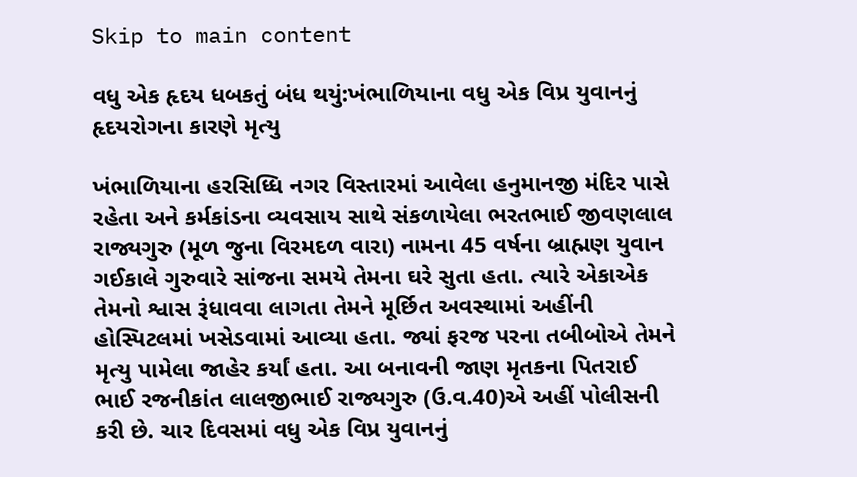Skip to main content

વધુ એક હૃદય ધબકતું બંધ થયું:ખંભાળિયાના વધુ એક વિપ્ર યુવાનનું હૃદયરોગના કારણે મૃત્યુ

ખંભાળિયાના હરસિધ્ધિ નગર વિસ્તારમાં આવેલા હનુમાનજી મંદિર પાસે રહેતા અને કર્મકાંડના વ્યવસાય સાથે સંકળાયેલા ભરતભાઈ જીવણલાલ રાજ્યગુરુ (મૂળ જુના વિરમદળ વારા) નામના 45 વર્ષના બ્રાહ્મણ યુવાન ગઈકાલે ગુરુવારે સાંજના સમયે તેમના ઘરે સુતા હતા. ત્યારે એકાએક તેમનો શ્વાસ રૂંધાવવા લાગતા તેમને મૂર્છિત અવસ્થામાં અહીંની હોસ્પિટલમાં ખસેડવામાં આવ્યા હતા. જ્યાં ફરજ પરના તબીબોએ તેમને મૃત્યુ પામેલા જાહેર કર્યાં હતા. આ બનાવની જાણ મૃતકના પિતરાઈ ભાઈ રજનીકાંત લાલજીભાઈ રાજ્યગુરુ (ઉ.વ.40)એ અહીં પોલીસની કરી છે. ચાર દિવસમાં વધુ એક વિપ્ર યુવાનનું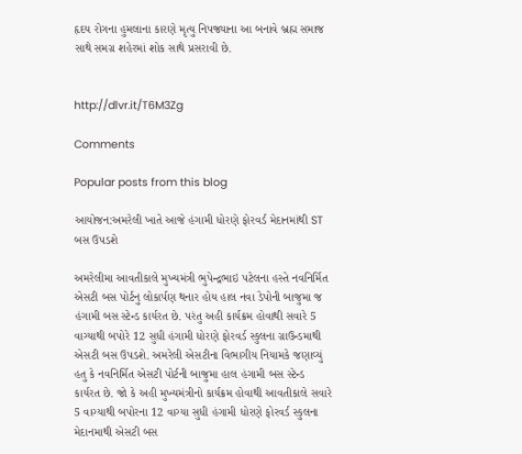હૃદય રોગના હુમલાના કારણે મૃત્યુ નિપજ્યાના આ બનાવે બ્રહ્મ સમાજ સાથે સમગ્ર શહેરમાં શોક સાથે પ્રસરાવી છે.


http://dlvr.it/T6M3Zg

Comments

Popular posts from this blog

આયોજન:અમરેલી ખાતે આજે હંગામી ધોરણે ફોરવર્ડ મેદાનમાંથી ST બસ ઉપડશે

અમરેલીમા આવતીકાલે મુખ્યમંત્રી ભુપેન્દ્રભાઇ પટેલના હસ્તે નવનિર્મિત એસટી બસ પોર્ટનુ લોકાર્પણ થનાર હોય હાલ નવા ડેપોની બાજુમા જ હંગામી બસ સ્ટેન્ડ કાર્યરત છે. પરંતુ અહી કાર્યક્રમ હોવાથી સવારે 5 વાગ્યાથી બપોરે 12 સુધી હંગામી ધોરણે ફોરવર્ડ સ્કુલના ગ્રાઉન્ડમાથી એસટી બસ ઉપડશે. અમરેલી એસટીના વિભાગીય નિયામકે જણાવ્યું હતુ કે નવનિર્મિત એસટી પોર્ટની બાજુમા હાલ હંગામી બસ સ્ટેન્ડ કાર્યરત છે. જો કે અહી મુખ્યમંત્રીનો કાર્યક્રમ હોવાથી આવતીકાલે સવારે 5 વાગ્યાથી બપોરના 12 વાગ્યા સુધી હંગામી ધોરણે ફોરવર્ડ સ્કુલના મેદાનમાથી એસટી બસ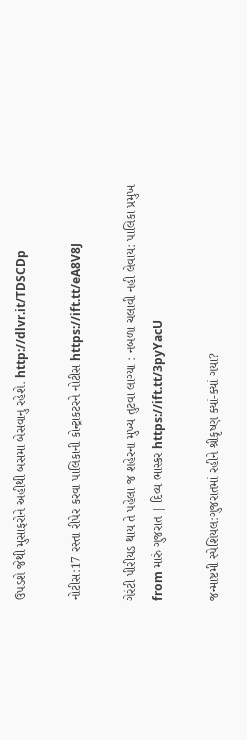ઉપડશે જેથી મુસાફરોને અહીથી બસમા બેસવાનુ રહેશે. http://dlvr.it/TDSCDp

નોટીસ:17 રસ્તા રીપેર કરવા પાલિકાની કોન્ટ્રાકટરને નોટીસ https://ift.tt/eA8V8J

ગેરંટી પીરીયડ થાય તે પહેલા જ શહેરના મુખ્ય તુટવા લાગ્યા : નબળા ચલાવી નહી લેવાય: પાલિકા પ્રમુખ from મારું ગુજરાત | દિવ્ય ભાસ્કર https://ift.tt/3pyYacU

જન્માષ્ટમી સ્પેશિયલ:ગુજરાતમાં રહીને શ્રીકૃષ્ણ ક્યાં-ક્યાં ગયા?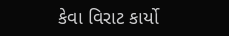કેવા વિરાટ કાર્યો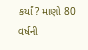કર્યાં? માણો 80 વર્ષની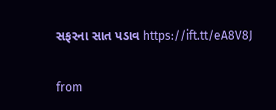સફરના સાત પડાવ https://ift.tt/eA8V8J

from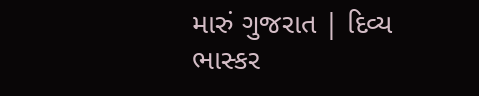મારું ગુજરાત | દિવ્ય ભાસ્કર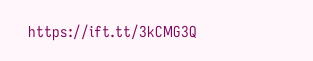https://ift.tt/3kCMG3Q